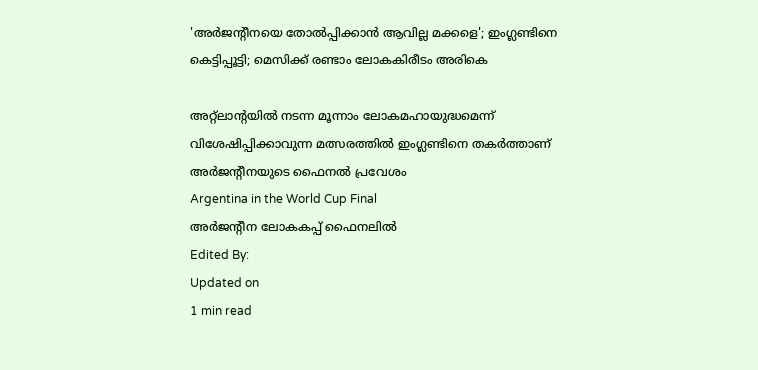'അര്‍ജന്റീനയെ തോല്‍പ്പിക്കാന്‍ ആവില്ല മക്കളെ'; ഇംഗ്ലണ്ടിനെ കെട്ടിപ്പൂട്ടി; മെസിക്ക് രണ്ടാം ലോകകിരീടം അരികെ

അറ്റ്‌ലാന്റയില്‍ നടന്ന മൂന്നാം ലോകമഹായുദ്ധമെന്ന് വിശേഷിപ്പിക്കാവുന്ന മത്സരത്തില്‍ ഇംഗ്ലണ്ടിനെ തകര്‍ത്താണ് അര്‍ജന്റീനയുടെ ഫൈനല്‍ പ്രവേശം
Argentina in the World Cup Final
അര്‍ജന്റീന ലോകകപ്പ് ഫൈനലില്‍
Edited By:
Updated on
1 min read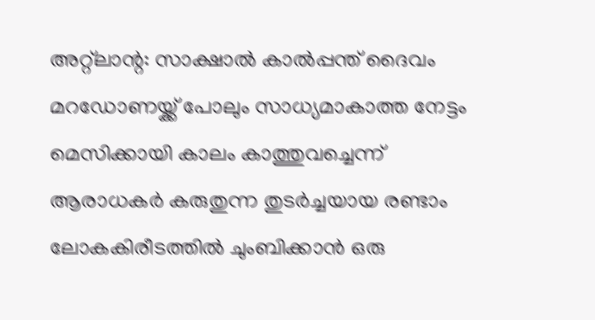അറ്റ്‌ലാന്റ: സാക്ഷാല്‍ കാല്‍പ്പന്ത് ദൈവം മറഡോണയ്ക്ക് പോലും സാധ്യമാകാത്ത നേട്ടം മെസിക്കായി കാലം കാത്തുവച്ചെന്ന് ആരാധകര്‍ കരുതുന്ന തുടര്‍ച്ചയായ രണ്ടാം ലോകകിരീടത്തില്‍ ചുംബിക്കാന്‍ ഒരു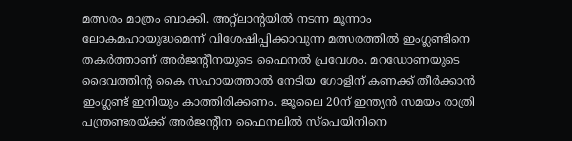മത്സരം മാത്രം ബാക്കി. അറ്റ്‌ലാന്റയില്‍ നടന്ന മൂന്നാം ലോകമഹായുദ്ധമെന്ന് വിശേഷിപ്പിക്കാവുന്ന മത്സരത്തില്‍ ഇംഗ്ലണ്ടിനെ തകര്‍ത്താണ് അര്‍ജന്റീനയുടെ ഫൈനല്‍ പ്രവേശം. മറഡോണയുടെ ദൈവത്തിന്റ കൈ സഹായത്താല്‍ നേടിയ ഗോളിന് കണക്ക് തീര്‍ക്കാന്‍ ഇംഗ്ലണ്ട് ഇനിയും കാത്തിരിക്കണം. ജൂലൈ 20ന് ഇന്ത്യന്‍ സമയം രാത്രി പന്ത്രണ്ടരയ്ക്ക് അര്‍ജന്റീന ഫൈനലില്‍ സ്‌പെയിനിനെ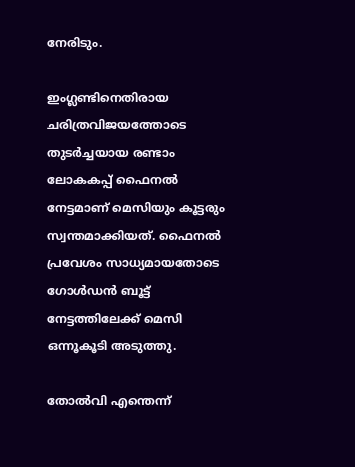നേരിടും.

ഇംഗ്ലണ്ടിനെതിരായ ചരിത്രവിജയത്തോടെ തുടര്‍ച്ചയായ രണ്ടാം ലോകകപ്പ് ഫൈനല്‍ നേട്ടമാണ് മെസിയും കൂട്ടരും സ്വന്തമാക്കിയത്. ഫൈനല്‍ പ്രവേശം സാധ്യമായതോടെ ഗോള്‍ഡന്‍ ബൂട്ട് നേട്ടത്തിലേക്ക് മെസി ഒന്നൂകൂടി അടുത്തു.

തോല്‍വി എന്തെന്ന്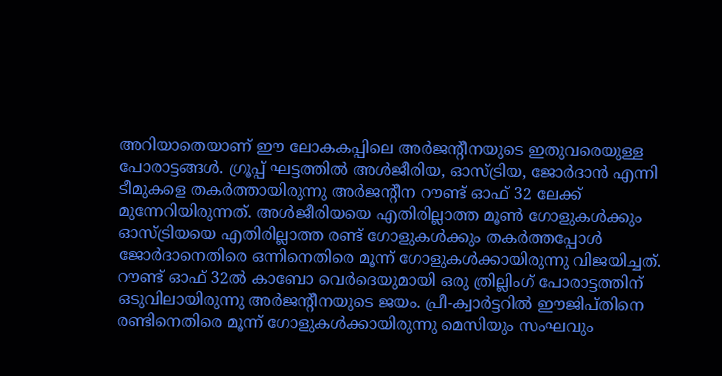അറിയാതെയാണ് ഈ ലോകകപ്പിലെ അര്‍ജന്റീനയുടെ ഇതുവരെയുള്ള പോരാട്ടങ്ങള്‍. ഗ്രൂപ്പ് ഘട്ടത്തില്‍ അള്‍ജീരിയ, ഓസ്ട്രിയ, ജോര്‍ദാന്‍ എന്നി ടീമുകളെ തകര്‍ത്തായിരുന്നു അര്‍ജന്റീന റൗണ്ട് ഓഫ് 32 ലേക്ക് മുന്നേറിയിരുന്നത്. അള്‍ജീരിയയെ എതിരില്ലാത്ത മൂണ്‍ ഗോളുകള്‍ക്കും ഓസ്ട്രിയയെ എതിരില്ലാത്ത രണ്ട് ഗോളുകള്‍ക്കും തകര്‍ത്തപ്പോള്‍ ജോര്‍ദാനെതിരെ ഒന്നിനെതിരെ മൂന്ന് ഗോളുകള്‍ക്കായിരുന്നു വിജയിച്ചത്. റൗണ്ട് ഓഫ് 32ല്‍ കാബോ വെര്‍ദെയുമായി ഒരു ത്രില്ലിംഗ് പോരാട്ടത്തിന് ഒടുവിലായിരുന്നു അര്‍ജന്റീനയുടെ ജയം. പ്രീ-ക്വാര്‍ട്ടറില്‍ ഈജിപ്തിനെ രണ്ടിനെതിരെ മൂന്ന് ഗോളുകള്‍ക്കായിരുന്നു മെസിയും സംഘവും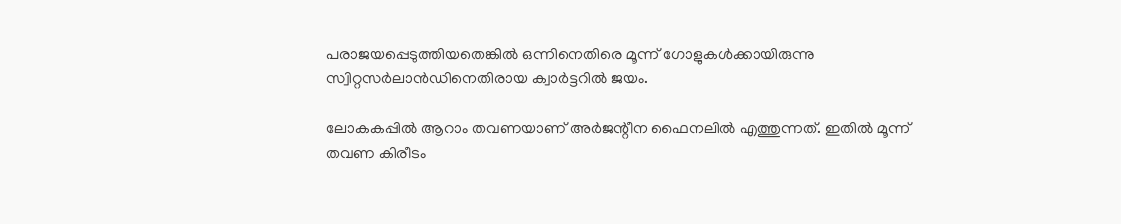പരാജയപ്പെടുത്തിയതെങ്കില്‍ ഒന്നിനെതിരെ മൂന്ന് ഗോളുകള്‍ക്കായിരുന്നു സ്വിറ്റസര്‍ലാന്‍ഡിനെതിരായ ക്വാര്‍ട്ടറില്‍ ജയം.

ലോകകപ്പില്‍ ആറാം തവണയാണ് അര്‍ജന്റീന ഫൈനലില്‍ എത്തുന്നത്. ഇതില്‍ മൂന്ന് തവണ കിരീടം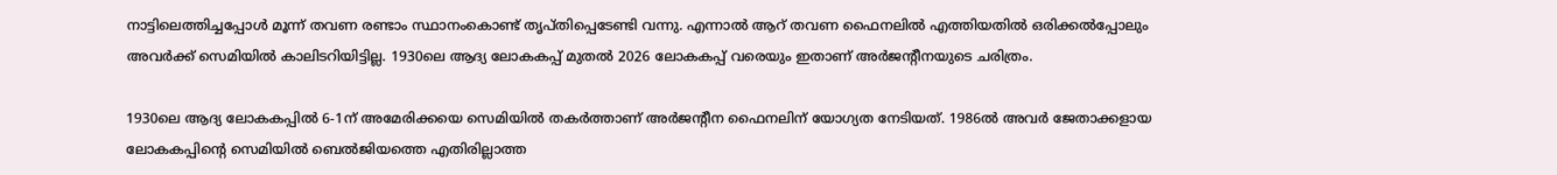നാട്ടിലെത്തിച്ചപ്പോള്‍ മൂന്ന് തവണ രണ്ടാം സ്ഥാനംകൊണ്ട് തൃപ്തിപ്പെടേണ്ടി വന്നു. എന്നാല്‍ ആറ് തവണ ഫൈനലില്‍ എത്തിയതില്‍ ഒരിക്കല്‍പ്പോലും അവര്‍ക്ക് സെമിയില്‍ കാലിടറിയിട്ടില്ല. 1930ലെ ആദ്യ ലോകകപ്പ് മുതല്‍ 2026 ലോകകപ്പ് വരെയും ഇതാണ് അര്‍ജന്റീനയുടെ ചരിത്രം.

1930ലെ ആദ്യ ലോകകപ്പില്‍ 6-1ന് അമേരിക്കയെ സെമിയില്‍ തകര്‍ത്താണ് അര്‍ജന്റീന ഫൈനലിന് യോഗ്യത നേടിയത്. 1986ല്‍ അവര്‍ ജേതാക്കളായ ലോകകപ്പിന്റെ സെമിയില്‍ ബെല്‍ജിയത്തെ എതിരില്ലാത്ത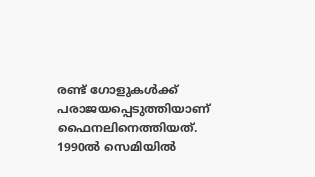രണ്ട് ഗോളുകള്‍ക്ക് പരാജയപ്പെടുത്തിയാണ് ഫൈനലിനെത്തിയത്. 1990ല്‍ സെമിയില്‍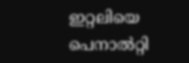ഇറ്റലിയെ പെനാല്‍റ്റി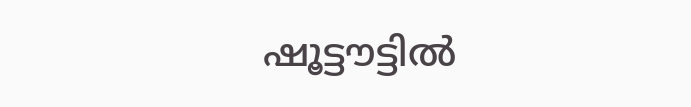ഷൂട്ടൗട്ടില്‍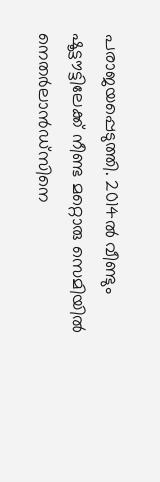പരാജയപ്പെടുത്തി. 2014ല്‍ വീണ്ടും ഷൂട്ടൗട്ടിലേക്ക് നീണ്ട മറ്റൊരു സെമിയില്‍ നെതര്‍ലാന്‍ഡ്സിനെ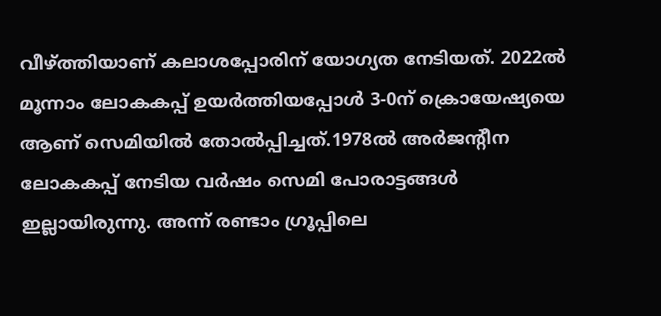വീഴ്ത്തിയാണ് കലാശപ്പോരിന് യോഗ്യത നേടിയത്. 2022ല്‍ മൂന്നാം ലോകകപ്പ് ഉയര്‍ത്തിയപ്പോള്‍ 3-0ന് ക്രൊയേഷ്യയെ ആണ് സെമിയില്‍ തോല്‍പ്പിച്ചത്.1978ല്‍ അര്‍ജന്റീന ലോകകപ്പ് നേടിയ വര്‍ഷം സെമി പോരാട്ടങ്ങള്‍ ഇല്ലായിരുന്നു. അന്ന് രണ്ടാം ഗ്രൂപ്പിലെ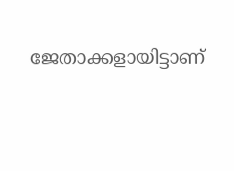ജേതാക്കളായിട്ടാണ്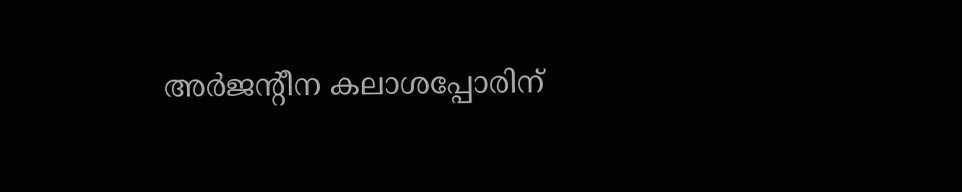അര്‍ജന്റീന കലാശപ്പോരിന്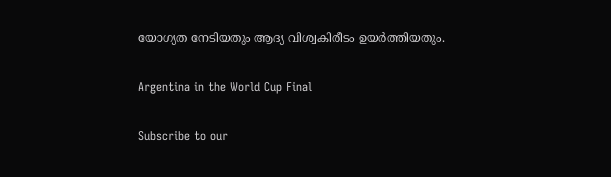യോഗ്യത നേടിയതും ആദ്യ വിശ്വകിരീടം ഉയര്‍ത്തിയതും.

Argentina in the World Cup Final

Subscribe to our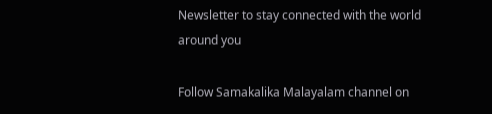Newsletter to stay connected with the world around you

Follow Samakalika Malayalam channel on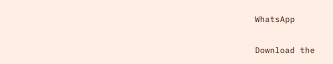WhatsApp

Download the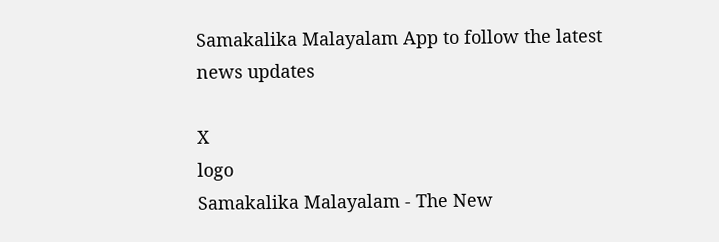Samakalika Malayalam App to follow the latest news updates

X
logo
Samakalika Malayalam - The New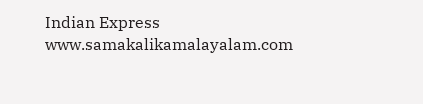Indian Express
www.samakalikamalayalam.com